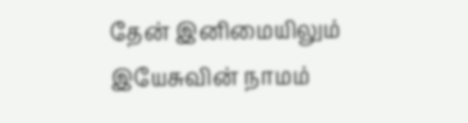தேன் இனிமையிலும் இயேசுவின் நாமம்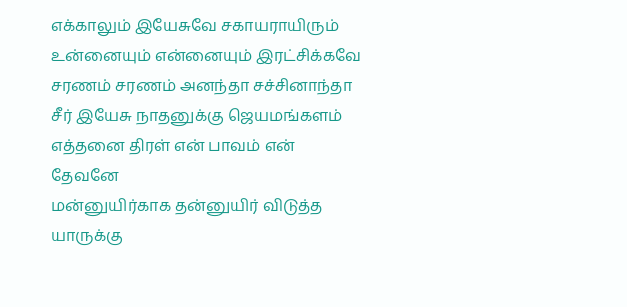எக்காலும் இயேசுவே சகாயராயிரும்
உன்னையும் என்னையும் இரட்சிக்கவே
சரணம் சரணம் அனந்தா சச்சினாந்தா
சீர் இயேசு நாதனுக்கு ஜெயமங்களம்
எத்தனை திரள் என் பாவம் என் தேவனே
மன்னுயிர்காக தன்னுயிர் விடுத்த
யாருக்கு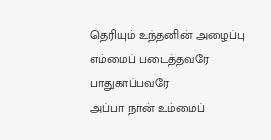தெரியும் உந்தனின் அழைப்பு
எம்மைப் படைத்தவரே பாதுகாப்பவரே
அப்பா நான் உம்மைப்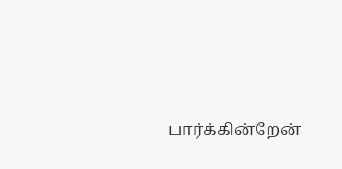பார்க்கின்றேன்